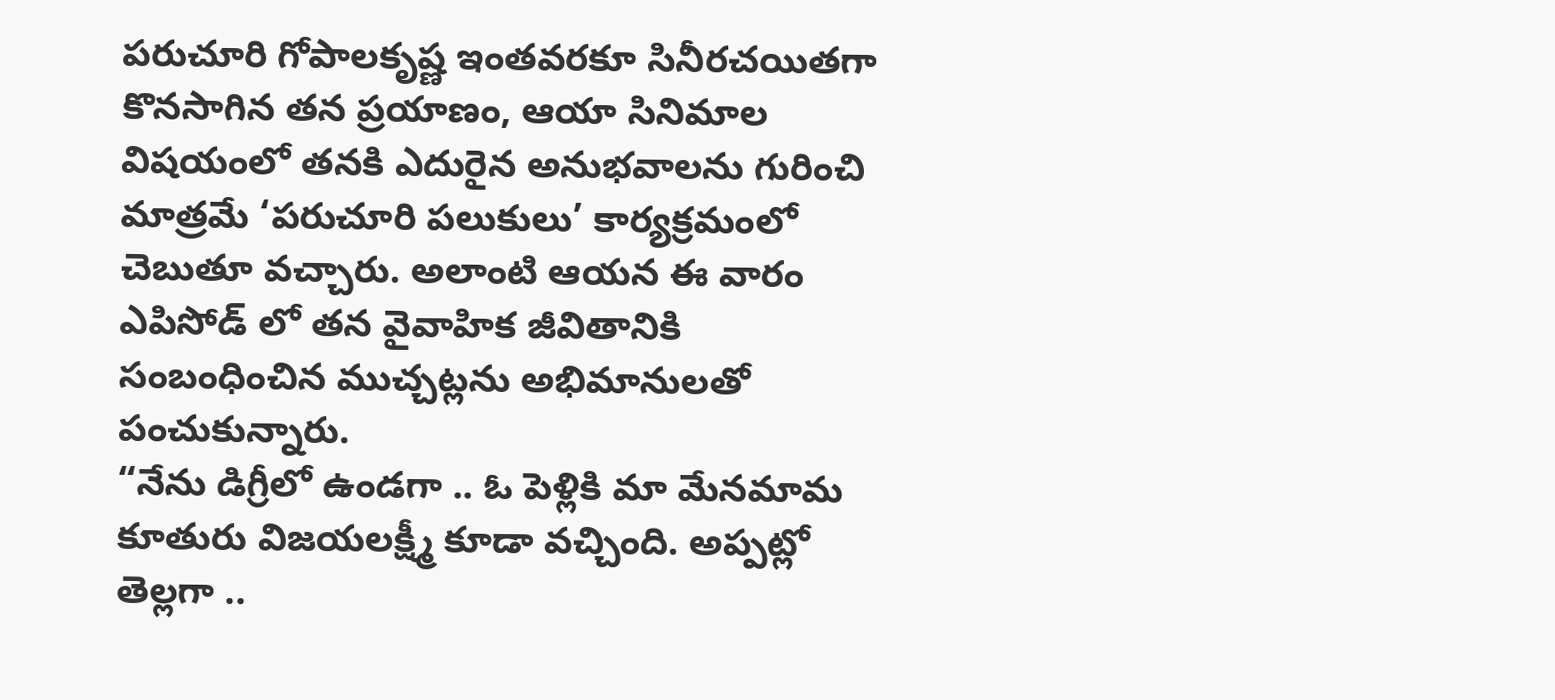పరుచూరి గోపాలకృష్ణ ఇంతవరకూ సినీరచయితగా కొనసాగిన తన ప్రయాణం, ఆయా సినిమాల విషయంలో తనకి ఎదురైన అనుభవాలను గురించి మాత్రమే ‘పరుచూరి పలుకులు’ కార్యక్రమంలో చెబుతూ వచ్చారు. అలాంటి ఆయన ఈ వారం ఎపిసోడ్ లో తన వైవాహిక జీవితానికి సంబంధించిన ముచ్చట్లను అభిమానులతో పంచుకున్నారు.
“నేను డిగ్రీలో ఉండగా .. ఓ పెళ్లికి మా మేనమామ కూతురు విజయలక్ష్మీ కూడా వచ్చింది. అప్పట్లో తెల్లగా ..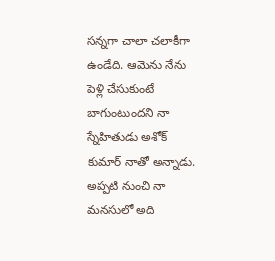సన్నగా చాలా చలాకీగా ఉండేది. ఆమెను నేను పెళ్లి చేసుకుంటే బాగుంటుందని నా స్నేహితుడు అశోక్ కుమార్ నాతో అన్నాడు. అప్పటి నుంచి నా మనసులో అది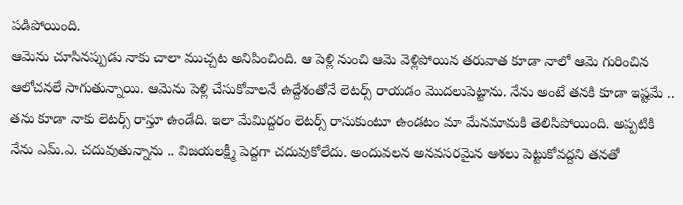పడిపోయింది.
ఆమెను చూసినప్పుడు నాకు చాలా ముచ్చట అనిపించింది. ఆ పెళ్లి నుంచి ఆమె వెళ్లిపోయిన తరువాత కూడా నాలో ఆమె గురించిన ఆలోచనలే సాగుతున్నాయి. ఆమెను పెళ్లి చేసుకోవాలనే ఉద్దేశంతోనే లెటర్స్ రాయడం మొదలుపెట్టాను. నేను అంటే తనకి కూడా ఇష్టమే .. తను కూడా నాకు లెటర్స్ రాస్తూ ఉండేది. ఇలా మేమిద్దరం లెటర్స్ రాసుకుంటూ ఉండటం మా మేనమామకి తెలిసిపోయింది. అప్పటికి నేను ఎమ్.ఎ. చదువుతున్నాను .. విజయలక్ష్మీ పెద్దగా చదువుకోలేదు. అందువలన అనవసరమైన ఆశలు పెట్టుకోవద్దని తనతో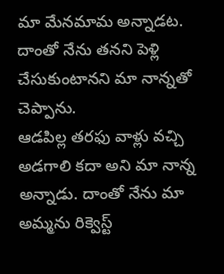మా మేనమామ అన్నాడట. దాంతో నేను తనని పెళ్లి చేసుకుంటానని మా నాన్నతో చెప్పాను.
ఆడపిల్ల తరఫు వాళ్లు వచ్చి అడగాలి కదా అని మా నాన్న అన్నాడు. దాంతో నేను మా అమ్మను రిక్వెస్ట్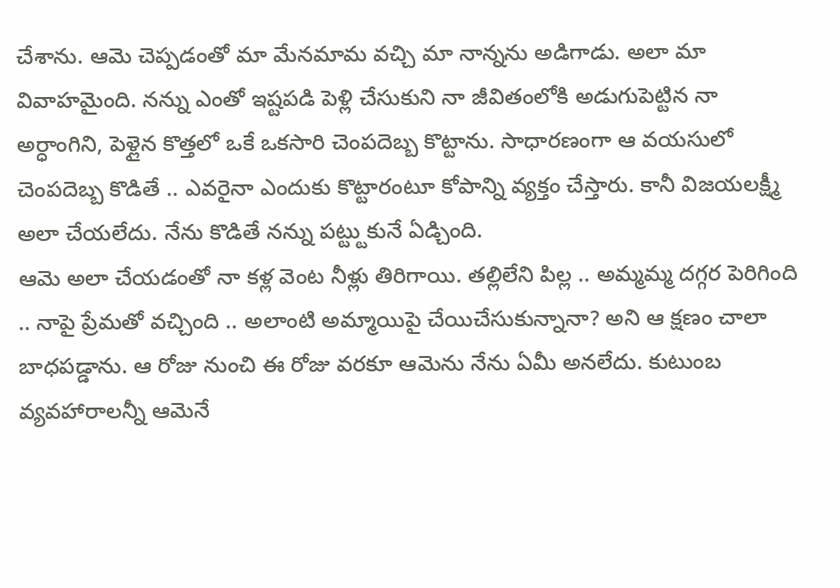చేశాను. ఆమె చెప్పడంతో మా మేనమామ వచ్చి మా నాన్నను అడిగాడు. అలా మా వివాహమైంది. నన్ను ఎంతో ఇష్టపడి పెళ్లి చేసుకుని నా జీవితంలోకి అడుగుపెట్టిన నా అర్ధాంగిని, పెళ్లైన కొత్తలో ఒకే ఒకసారి చెంపదెబ్బ కొట్టాను. సాధారణంగా ఆ వయసులో చెంపదెబ్బ కొడితే .. ఎవరైనా ఎందుకు కొట్టారంటూ కోపాన్ని వ్యక్తం చేస్తారు. కానీ విజయలక్ష్మీ అలా చేయలేదు. నేను కొడితే నన్ను పట్ట్టుకునే ఏడ్చింది.
ఆమె అలా చేయడంతో నా కళ్ల వెంట నీళ్లు తిరిగాయి. తల్లిలేని పిల్ల .. అమ్మమ్మ దగ్గర పెరిగింది .. నాపై ప్రేమతో వచ్చింది .. అలాంటి అమ్మాయిపై చేయిచేసుకున్నానా? అని ఆ క్షణం చాలా బాధపడ్డాను. ఆ రోజు నుంచి ఈ రోజు వరకూ ఆమెను నేను ఏమీ అనలేదు. కుటుంబ వ్యవహారాలన్నీ ఆమెనే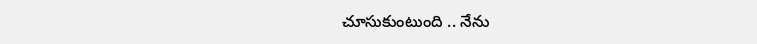చూసుకుంటుంది .. నేను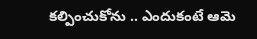కల్పించుకోను .. ఎందుకంటే ఆమె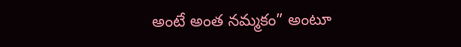అంటే అంత నమ్మకం” అంటూ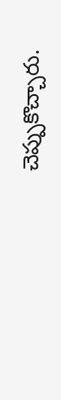చెప్పుకొచ్చారు.